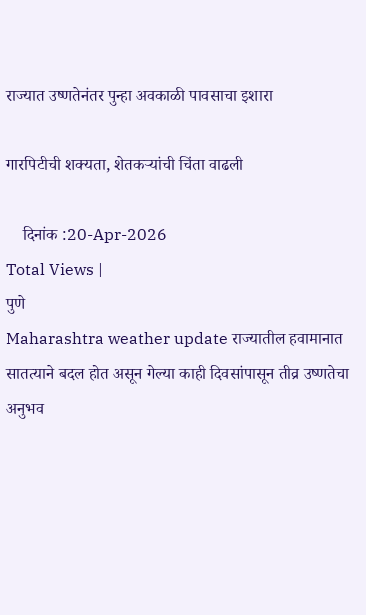राज्यात उष्णतेनंतर पुन्हा अवकाळी पावसाचा इशारा

गारपिटीची शक्यता, शेतकऱ्यांची चिंता वाढली

    दिनांक :20-Apr-2026
Total Views |
पुणे
Maharashtra weather update राज्यातील हवामानात सातत्याने बदल होत असून गेल्या काही दिवसांपासून तीव्र उष्णतेचा अनुभव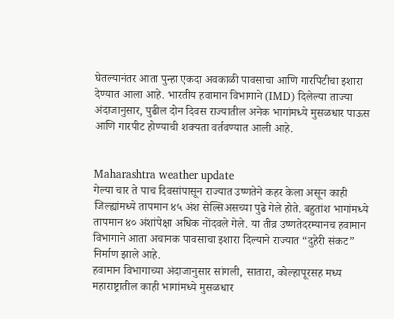घेतल्यानंतर आता पुन्हा एकदा अवकाळी पावसाचा आणि गारपिटीचा इशारा देण्यात आला आहे. भारतीय हवामान विभागाने (IMD) दिलेल्या ताज्या अंदाजानुसार, पुढील दोन दिवस राज्यातील अनेक भागांमध्ये मुसळधार पाऊस आणि गारपीट होण्याची शक्यता वर्तवण्यात आली आहे.


Maharashtra weather update
गेल्या चार ते पाच दिवसांपासून राज्यात उष्णतेने कहर केला असून काही जिल्ह्यांमध्ये तापमान ४५ अंश सेल्सिअसच्या पुढे गेले होते. बहुतांश भागांमध्ये तापमान ४० अंशांपेक्षा अधिक नोंदवले गेले. या तीव्र उष्णतेदरम्यानच हवामान विभागाने आता अचानक पावसाचा इशारा दिल्याने राज्यात “दुहेरी संकट” निर्माण झाले आहे.
हवामान विभागाच्या अंदाजानुसार सांगली, सातारा, कोल्हापूरसह मध्य महाराष्ट्रातील काही भागांमध्ये मुसळधार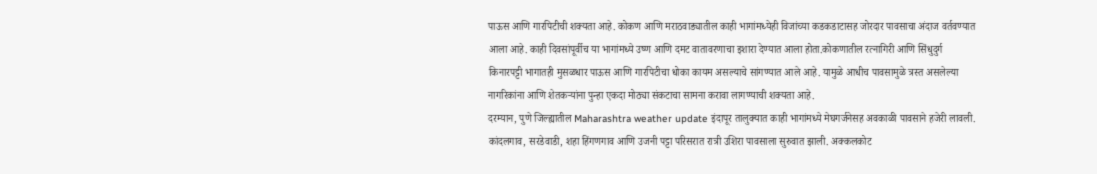पाऊस आणि गारपिटीची शक्यता आहे. कोकण आणि मराठवाड्यातील काही भागांमध्येही विजांच्या कडकडाटासह जोरदार पावसाचा अंदाज वर्तवण्यात आला आहे. काही दिवसांपूर्वीच या भागांमध्ये उष्ण आणि दमट वातावरणाचा इशारा देण्यात आला होता.कोकणातील रत्नागिरी आणि सिंधुदुर्ग किनारपट्टी भागातही मुसळधार पाऊस आणि गारपिटीचा धोका कायम असल्याचे सांगण्यात आले आहे. यामुळे आधीच पावसामुळे त्रस्त असलेल्या नागरिकांना आणि शेतकऱ्यांना पुन्हा एकदा मोठ्या संकटाचा सामना करावा लागण्याची शक्यता आहे.
दरम्यान, पुणे जिल्ह्यातील Maharashtra weather update इंदापूर तालुक्यात काही भागांमध्ये मेघगर्जनेसह अवकाळी पावसाने हजेरी लावली. कांदलगाव, सरडेवाडी, शहा हिंगणगाव आणि उजनी पट्टा परिसरात रात्री उशिरा पावसाला सुरुवात झाली. अक्कलकोट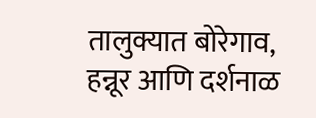तालुक्यात बोरेगाव, हन्नूर आणि दर्शनाळ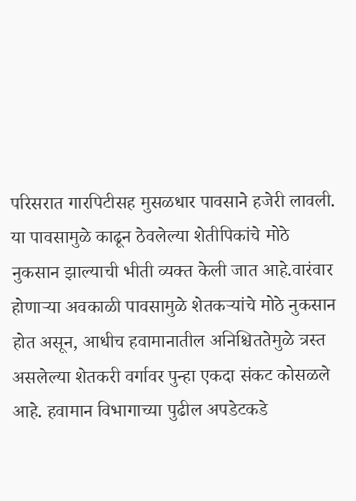परिसरात गारपिटीसह मुसळधार पावसाने हजेरी लावली. या पावसामुळे काढून ठेवलेल्या शेतीपिकांचे मोठे नुकसान झाल्याची भीती व्यक्त केली जात आहे.वारंवार होणाऱ्या अवकाळी पावसामुळे शेतकऱ्यांचे मोठे नुकसान होत असून, आधीच हवामानातील अनिश्चिततेमुळे त्रस्त असलेल्या शेतकरी वर्गावर पुन्हा एकदा संकट कोसळले आहे. हवामान विभागाच्या पुढील अपडेटकडे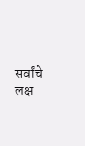सर्वांचे लक्ष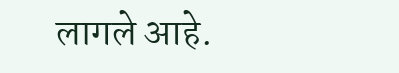लागले आहे.